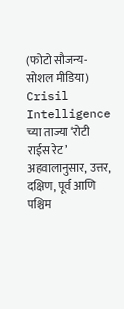(फोटो सौजन्य-सोशल मीडिया)
Crisil Intelligence च्या ताज्या ‘रोटी राईस रेट’ अहवालानुसार, उत्तर, दक्षिण, पूर्व आणि पश्चिम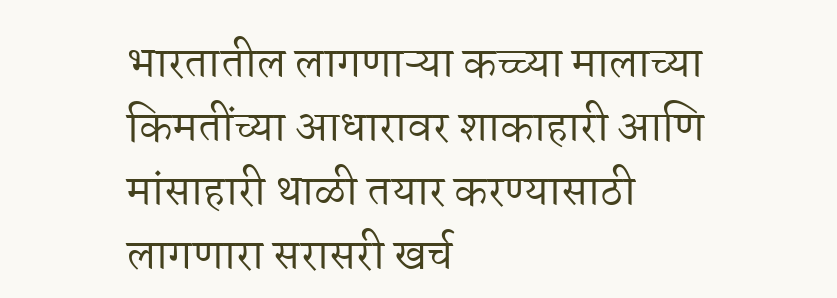भारतातील लागणाऱ्या कच्च्या मालाच्या किमतींच्या आधारावर शाकाहारी आणि मांसाहारी थाळी तयार करण्यासाठी लागणारा सरासरी खर्च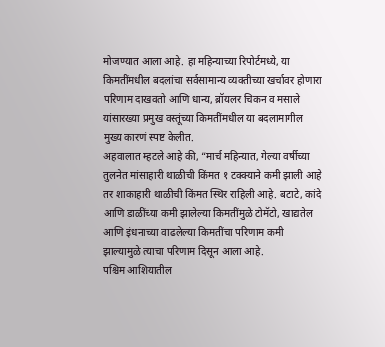मोजण्यात आला आहे. हा महिन्याच्या रिपोर्टमध्ये, या किमतींमधील बदलांचा सर्वसामान्य व्यक्तीच्या खर्चावर होणारा परिणाम दाखवतो आणि धान्य, ब्रॉयलर चिकन व मसाले यांसारख्या प्रमुख वस्तूंच्या किमतींमधील या बदलामागील मुख्य कारणं स्पष्ट केलीत.
अहवालात म्हटले आहे की, “मार्च महिन्यात, गेल्या वर्षीच्या तुलनेत मांसाहारी थाळीची किंमत १ टक्क्याने कमी झाली आहे तर शाकाहारी थाळीची किंमत स्थिर राहिली आहे. बटाटे, कांदे आणि डाळींच्या कमी झालेल्या किमतींमुळे टोमॅटो, खाद्यतेल आणि इंधनाच्या वाढलेल्या किमतींचा परिणाम कमी झाल्यामुळे त्याचा परिणाम दिसून आला आहे.
पश्चिम आशियातील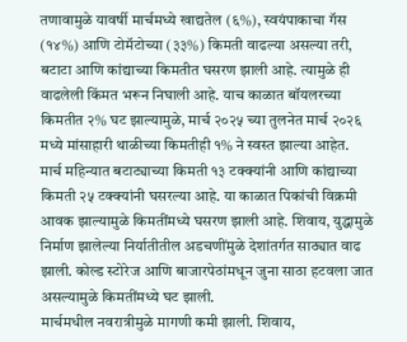तणावामुळे यावर्षी मार्चमध्ये खाद्यतेल (६%), स्वयंपाकाचा गॅस (१४%) आणि टोमॅटोच्या (३३%) किमती वाढल्या असल्या तरी, बटाटा आणि कांद्याच्या किमतीत घसरण झाली आहे. त्यामुळे ही वाढलेली किंमत भरून निघाली आहे. याच काळात बॉयलरच्या किमतीत २% घट झाल्यामुळे, मार्च २०२५ च्या तुलनेत मार्च २०२६ मध्ये मांसाहारी थाळीच्या किमतीही १% ने स्वस्त झाल्या आहेत.
मार्च महिन्यात बटाट्याच्या किमती १३ टक्क्यांनी आणि कांद्याच्या किमती २५ टक्क्यांनी घसरल्या आहे. या काळात पिकांची विक्रमी आवक झाल्यामुळे किमतींमध्ये घसरण झाली आहे. शिवाय, युद्धामुळे निर्माण झालेल्या निर्यातीतील अडचणींमुळे देशांतर्गत साठ्यात वाढ झाली. कोल्ड स्टोरेज आणि बाजारपेठांमधून जुना साठा हटवला जात असल्यामुळे किमतींमध्ये घट झाली.
मार्चमधील नवरात्रीमुळे मागणी कमी झाली. शिवाय,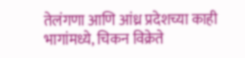तेलंगणा आणि आंध्र प्रदेशच्या काही भागांमध्ये, चिकन विक्रेते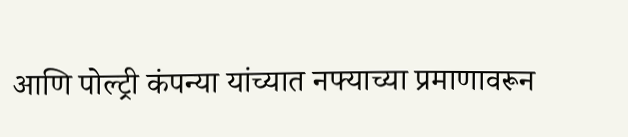आणि पोल्ट्री कंपन्या यांच्यात नफ्याच्या प्रमाणावरून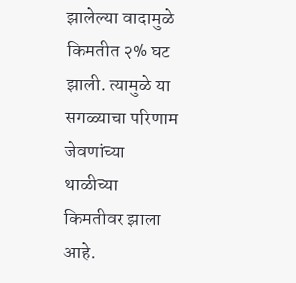झालेल्या वादामुळे किमतीत २% घट झाली. त्यामुळे या सगळ्याचा परिणाम जेवणांच्या थाळीच्या किमतीवर झाला आहे.